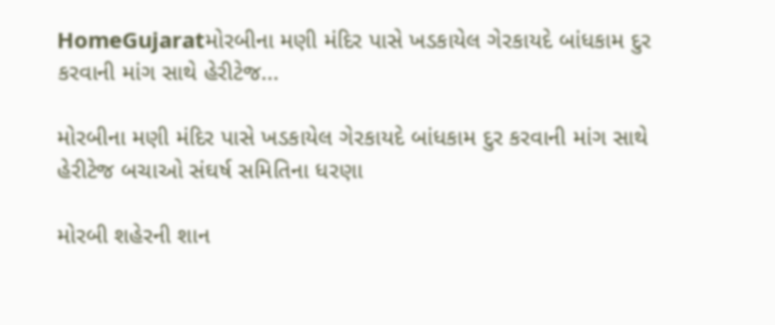HomeGujaratમોરબીના મણી મંદિર પાસે ખડકાયેલ ગેરકાયદે બાંધકામ દુર કરવાની માંગ સાથે હેરીટેજ...

મોરબીના મણી મંદિર પાસે ખડકાયેલ ગેરકાયદે બાંધકામ દુર કરવાની માંગ સાથે હેરીટેજ બચાઓ સંઘર્ષ સમિતિના ધરણા

મોરબી શહેરની શાન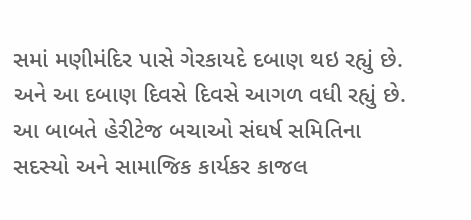સમાં મણીમંદિર પાસે ગેરકાયદે દબાણ થઇ રહ્યું છે. અને આ દબાણ દિવસે દિવસે આગળ વધી રહ્યું છે. આ બાબતે હેરીટેજ બચાઓ સંઘર્ષ સમિતિના સદસ્યો અને સામાજિક કાર્યકર કાજલ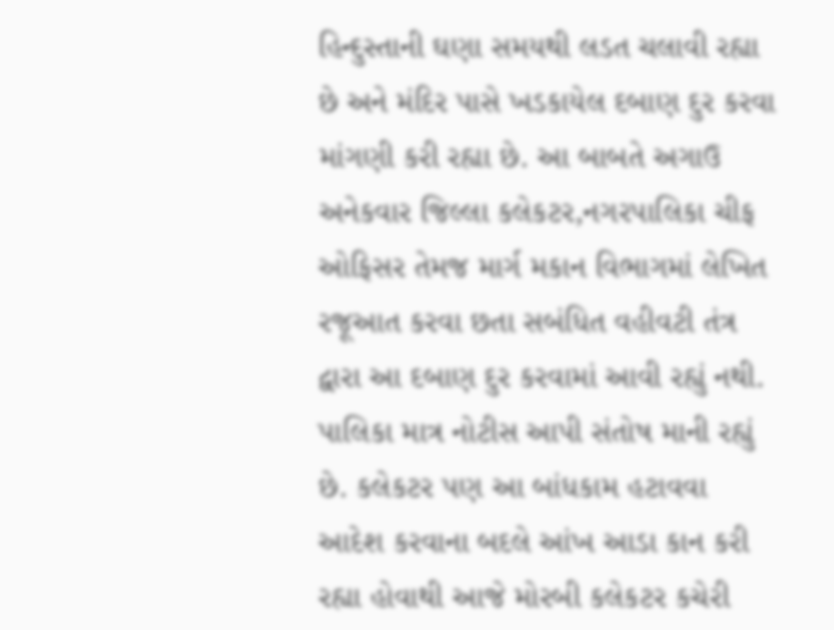હિન્દુસ્તાની ઘણા સમયથી લડત ચલાવી રહ્યા છે અને મંદિર પાસે ખડકાયેલ દબાણ દુર કરવા માંગણી કરી રહ્યા છે. આ બાબતે અગાઉ અનેકવાર જિલ્લા કલેકટર,નગરપાલિકા ચીફ ઓફિસર તેમજ માર્ગ મકાન વિભાગમાં લેખિત રજૂઆત કરવા છતા સબંધિત વહીવટી તંત્ર દ્વારા આ દબાણ દુર કરવામાં આવી રહ્યું નથી. પાલિકા માત્ર નોટીસ આપી સંતોષ માની રહ્યું છે. કલેકટર પણ આ બાંધકામ હટાવવા આદેશ કરવાના બદલે આંખ આડા કાન કરી રહ્યા હોવાથી આજે મોરબી કલેકટર કચેરી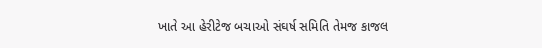ખાતે આ હેરીટેજ બચાઓ સંઘર્ષ સમિતિ તેમજ કાજલ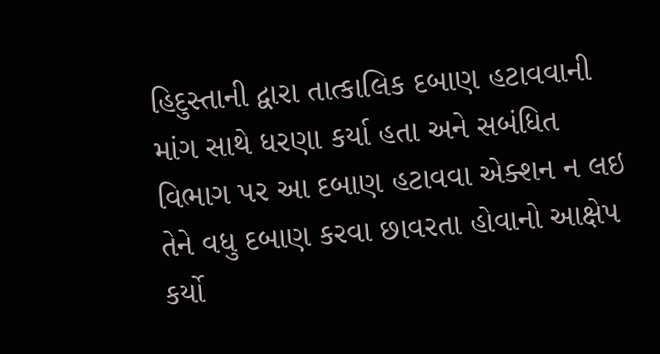હિદુસ્તાની દ્વારા તાત્કાલિક દબાણ હટાવવાની માંગ સાથે ધરણા કર્યા હતા અને સબંધિત વિભાગ પર આ દબાણ હટાવવા એક્શન ન લઇ તેને વધુ દબાણ કરવા છાવરતા હોવાનો આક્ષેપ કર્યો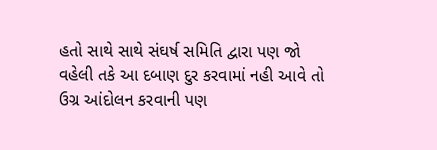હતો સાથે સાથે સંઘર્ષ સમિતિ દ્વારા પણ જો વહેલી તકે આ દબાણ દુર કરવામાં નહી આવે તો ઉગ્ર આંદોલન કરવાની પણ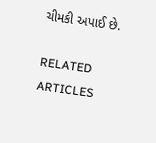ચીમકી અપાઈ છે.

RELATED ARTICLES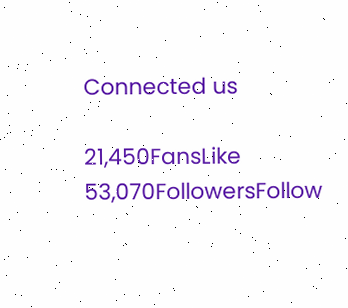Connected us

21,450FansLike
53,070FollowersFollow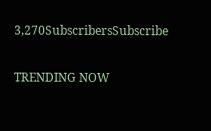3,270SubscribersSubscribe

TRENDING NOW